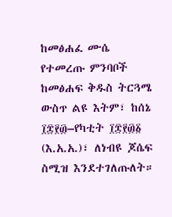ከመፅሐፈ ሙሴ
የተመረጡ ምንባቦች
ከመፅሐፍ ቅዱስ ትርጓሜ ውስጥ ልዩ እትም፣ ከሰኔ ፲፰፻፴–የካቲት ፲፰፻፴፩ (እ.አ.አ.)፣ ለነብዩ ጆሴፍ ስሚዝ እንደተገለጡለት።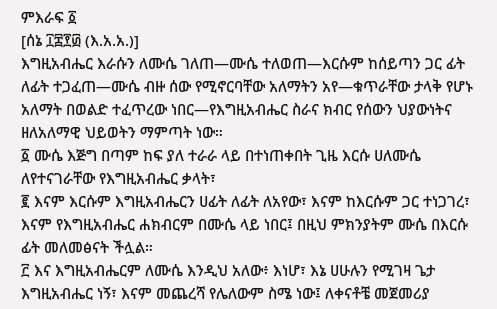ምእራፍ ፩
[ሰኔ ፲፰፻፴ (እ.አ.አ.)]
እግዚአብሔር እራሱን ለሙሴ ገለጠ—ሙሴ ተለወጠ—እርሱም ከሰይጣን ጋር ፊት ለፊት ተጋፈጠ—ሙሴ ብዙ ሰው የሚኖርባቸው አለማትን አየ—ቁጥራቸው ታላቅ የሆኑ አለማት በወልድ ተፈጥረው ነበር—የእግዚአብሔር ስራና ክብር የሰውን ህያውነትና ዘለአለማዊ ህይወትን ማምጣት ነው።
፩ ሙሴ እጅግ በጣም ከፍ ያለ ተራራ ላይ በተነጠቀበት ጊዜ እርሱ ሀለሙሴ ለየተናገራቸው የእግዚአብሔር ቃላት፣
፪ እናም እርሱም እግዚአብሔርን ሀፊት ለፊት ለአየው፣ እናም ከእርሱም ጋር ተነጋገረ፣ እናም የእግዚአብሔር ሐክብርም በሙሴ ላይ ነበር፤ በዚህ ምክንያትም ሙሴ በእርሱ ፊት መለመፅናት ችሏል።
፫ እና እግዚአብሔርም ለሙሴ እንዲህ አለው፥ እነሆ፣ እኔ ሀሁሉን የሚገዛ ጌታ እግዚአብሔር ነኝ፣ እናም መጨረሻ የሌለውም ስሜ ነው፤ ለቀናቶቼ መጀመሪያ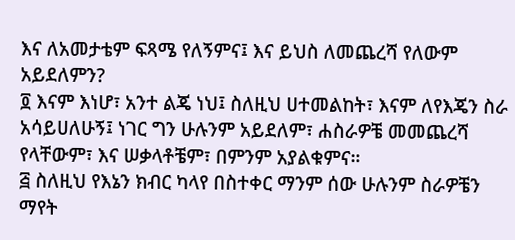እና ለአመታቴም ፍጻሜ የለኝምና፤ እና ይህስ ለመጨረሻ የለውም አይደለምን?
፬ እናም እነሆ፣ አንተ ልጄ ነህ፤ ስለዚህ ሀተመልከት፣ እናም ለየእጄን ስራ አሳይሀለሁኝ፤ ነገር ግን ሁሉንም አይደለም፣ ሐስራዎቼ መመጨረሻ የላቸውም፣ እና ሠቃላቶቼም፣ በምንም አያልቁምና።
፭ ስለዚህ የእኔን ክብር ካላየ በስተቀር ማንም ሰው ሁሉንም ስራዎቼን ማየት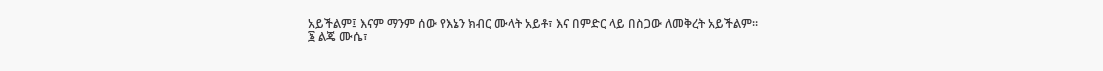አይችልም፤ እናም ማንም ሰው የእኔን ክብር ሙላት አይቶ፣ እና በምድር ላይ በስጋው ለመቅረት አይችልም።
፮ ልጄ ሙሴ፣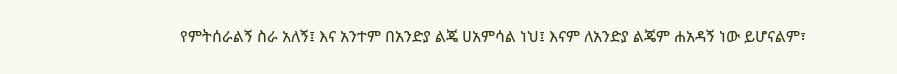የምትሰራልኝ ስራ አለኝ፤ እና አንተም በአንድያ ልጄ ሀአምሳል ነህ፤ እናም ለአንድያ ልጄም ሐአዳኝ ነው ይሆናልም፣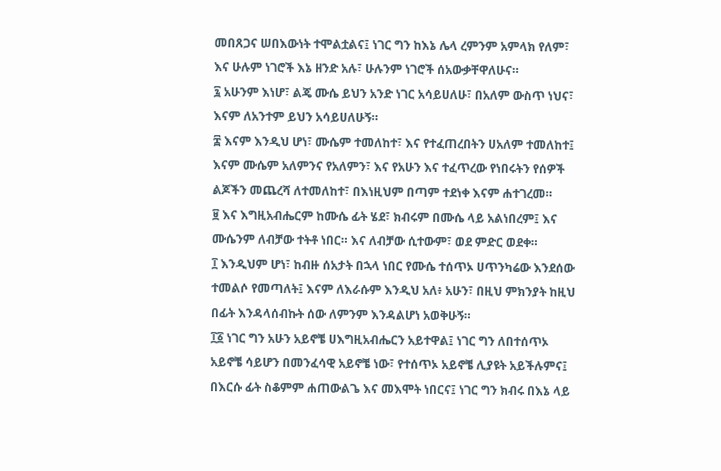መበጸጋና ሠበእውነት ተሞልቷልና፤ ነገር ግን ከእኔ ሌላ ረምንም አምላክ የለም፣ እና ሁሉም ነገሮች እኔ ዘንድ አሉ፣ ሁሉንም ነገሮች ሰአውቃቸዋለሁና።
፯ አሁንም እነሆ፣ ልጄ ሙሴ ይህን አንድ ነገር አሳይሀለሁ፣ በአለም ውስጥ ነህና፣ እናም ለአንተም ይህን አሳይሀለሁኝ።
፰ እናም እንዲህ ሆነ፣ ሙሴም ተመለከተ፣ እና የተፈጠረበትን ሀአለም ተመለከተ፤ እናም ሙሴም አለምንና የአለምን፣ እና የአሁን እና ተፈጥረው የነበሩትን የሰዎች ልጆችን መጨረሻ ለተመለከተ፣ በእነዚህም በጣም ተደነቀ እናም ሐተገረመ።
፱ እና እግዚአብሔርም ከሙሴ ፊት ሄደ፣ ክብሩም በሙሴ ላይ አልነበረም፤ እና ሙሴንም ለብቻው ተትቶ ነበር። እና ለብቻው ሲተውም፣ ወደ ምድር ወደቀ።
፲ እንዲህም ሆነ፣ ከብዙ ሰአታት በኋላ ነበር የሙሴ ተሰጥኦ ሀጥንካሬው እንደሰው ተመልሶ የመጣለት፤ እናም ለእራሱም እንዲህ አለ፥ አሁን፣ በዚህ ምክንያት ከዚህ በፊት እንዳላሰብኩት ሰው ለምንም እንዳልሆነ አወቅሁኝ።
፲፩ ነገር ግን አሁን አይኖቼ ሀእግዚአብሔርን አይተዋል፤ ነገር ግን ለበተሰጥኦ አይኖቼ ሳይሆን በመንፈሳዊ አይኖቼ ነው፣ የተሰጥኦ አይኖቼ ሊያዩት አይችሉምና፤ በእርሱ ፊት ስቆምም ሐጠውልጌ እና መእሞት ነበርና፤ ነገር ግን ክብሩ በእኔ ላይ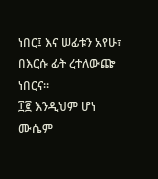ነበር፤ እና ሠፊቱን አየሁ፣ በእርሱ ፊት ረተለውጬ ነበርና።
፲፪ እንዲህም ሆነ ሙሴም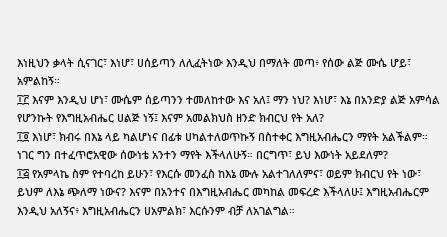እነዚህን ቃላት ሲናገር፣ እነሆ፣ ሀሰይጣን ለሊፈትነው እንዲህ በማለት መጣ፥ የሰው ልጅ ሙሴ ሆይ፣ አምልከኝ።
፲፫ እናም እንዲህ ሆነ፣ ሙሴም ሰይጣንን ተመለከተው እና አለ፤ ማን ነህ? እነሆ፣ እኔ በአንድያ ልጅ አምሳል የሆንኩት የእግዚአብሔር ሀልጅ ነኝ፤ እናም አመልክህስ ዘንድ ክብርህ የት አለ?
፲፬ እነሆ፣ ክብሩ በእኔ ላይ ካልሆነና በፊቱ ሀካልተለወጥኩኝ በስተቀር እግዚአብሔርን ማየት አልችልም። ነገር ግን በተፈጥሮአዊው ሰውነቴ አንተን ማየት እችላለሁኝ። በርግጥ፣ ይህ እውነት አይደለም?
፲፭ የአምላኬ ስም የተባረከ ይሁን፣ የእርሱ መንፈስ ከእኔ ሙሉ አልተገለለምና፣ ወይም ክብርህ የት ነው፣ ይህም ለእኔ ጭለማ ነውና? እናም በአንተና በእግዚአብሔር መካከል መፍረድ እችላለሁ፤ እግዚአብሔርም እንዲህ አለኝና፥ እግዚአብሔርን ሀአምልክ፣ እርሱንም ብቻ ለአገልግል።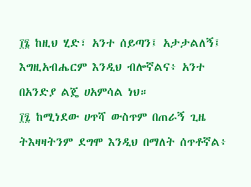፲፮ ከዚህ ሂድ፣ አንተ ሰይጣን፤ አታታልለኝ፤ እግዚአብሔርም እንዲህ ብሎኛልና፥ አንተ በአንድያ ልጄ ሀአምሳል ነህ።
፲፯ ከሚነደው ሀጥሻ ውስጥም በጠራኝ ጊዜ ትእዛዛትንም ደግሞ እንዲህ በማለት ሰጥቶኛል፥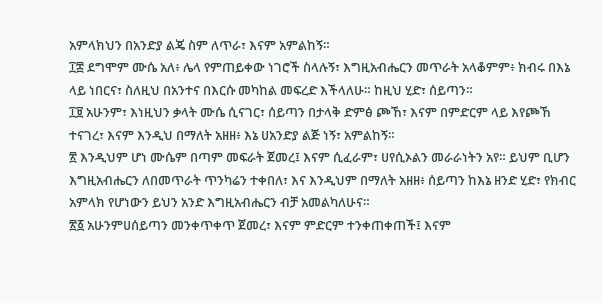አምላክህን በአንድያ ልጄ ስም ለጥራ፣ እናም አምልከኝ።
፲፰ ደግሞም ሙሴ አለ፥ ሌላ የምጠይቀው ነገሮች ስላሉኝ፣ እግዚአብሔርን መጥራት አላቆምም፥ ክብሩ በእኔ ላይ ነበርና፣ ስለዚህ በአንተና በእርሱ መካከል መፍረድ እችላለሁ። ከዚህ ሂድ፣ ሰይጣን።
፲፱ አሁንም፣ እነዚህን ቃላት ሙሴ ሲናገር፣ ሰይጣን በታላቅ ድምፅ ጮኸ፣ እናም በምድርም ላይ እየጮኸ ተናገረ፣ እናም እንዲህ በማለት አዘዘ፥ እኔ ሀአንድያ ልጅ ነኝ፣ አምልከኝ።
፳ እንዲህም ሆነ ሙሴም በጣም መፍራት ጀመረ፤ እናም ሲፈራም፣ ሀየሲኦልን መራራነትን አየ። ይህም ቢሆን እግዚአብሔርን ለበመጥራት ጥንካሬን ተቀበለ፣ እና እንዲህም በማለት አዘዘ፥ ሰይጣን ከእኔ ዘንድ ሂድ፣ የክብር አምላክ የሆነውን ይህን አንድ እግዚአብሔርን ብቻ አመልካለሁና።
፳፩ አሁንምሀሰይጣን መንቀጥቀጥ ጀመረ፣ እናም ምድርም ተንቀጠቀጠች፤ እናም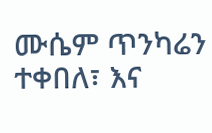ሙሴም ጥንካሬን ተቀበለ፣ እና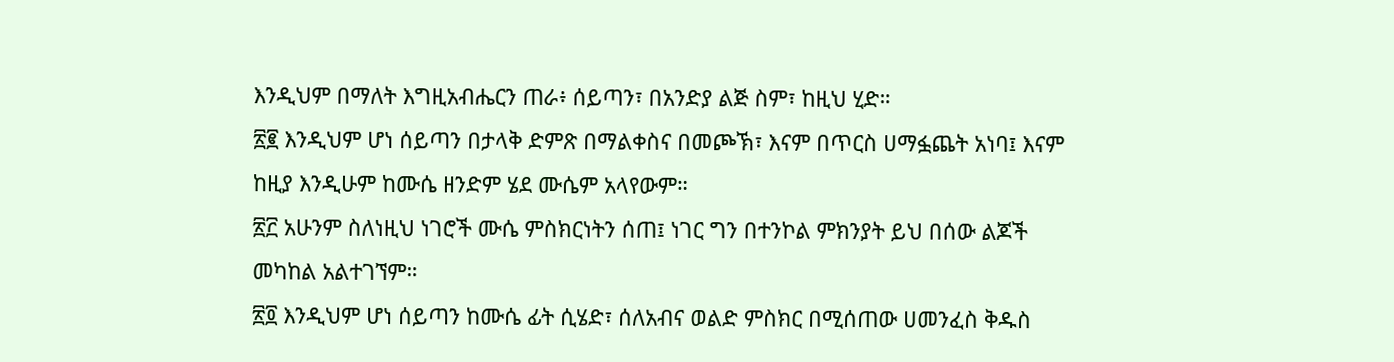እንዲህም በማለት እግዚአብሔርን ጠራ፥ ሰይጣን፣ በአንድያ ልጅ ስም፣ ከዚህ ሂድ።
፳፪ እንዲህም ሆነ ሰይጣን በታላቅ ድምጽ በማልቀስና በመጮኽ፣ እናም በጥርስ ሀማፏጨት አነባ፤ እናም ከዚያ እንዲሁም ከሙሴ ዘንድም ሄደ ሙሴም አላየውም።
፳፫ አሁንም ስለነዚህ ነገሮች ሙሴ ምስክርነትን ሰጠ፤ ነገር ግን በተንኮል ምክንያት ይህ በሰው ልጆች መካከል አልተገኘም።
፳፬ እንዲህም ሆነ ሰይጣን ከሙሴ ፊት ሲሄድ፣ ሰለአብና ወልድ ምስክር በሚሰጠው ሀመንፈስ ቅዱስ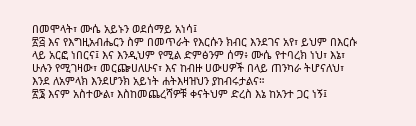በመሞላት፣ ሙሴ አይኑን ወደሰማይ አነሳ፤
፳፭ እና የእግዚአብሔርን ስም በመጥራት የእርሱን ክብር እንደገና አየ፣ ይህም በእርሱ ላይ አርፎ ነበርና፤ እና እንዲህም የሚል ድምፅንም ሰማ፥ ሙሴ የተባረክ ነህ፣ እኔ፣ ሁሉን የሚገዛው፣ መርጬሀለሁና፣ እና ከብዙ ሀውሀዎች በላይ ጠንካራ ትሆናለህ፣ እንደ ለአምላክ እንደሆንክ አይነት ሐትእዛዝህን ያከብሩታልና።
፳፮ እናም አስተውል፣ እስከመጨረሻዎቹ ቀናትህም ድረስ እኔ ከአንተ ጋር ነኝ፤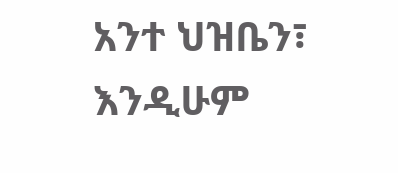አንተ ህዝቤን፣ እንዲሁም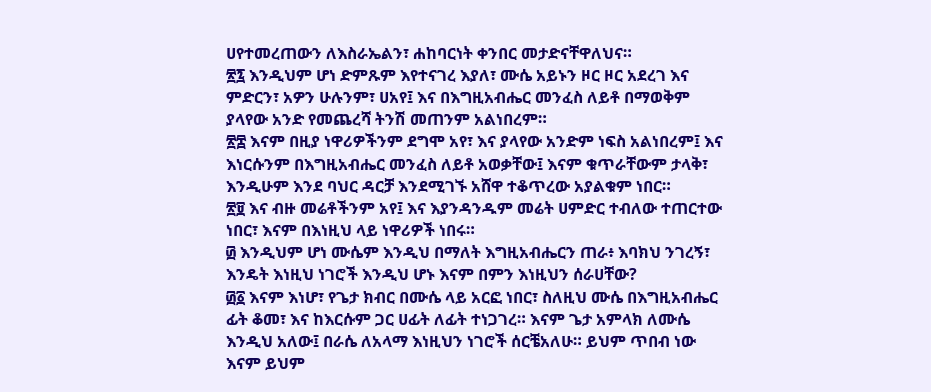ሀየተመረጠውን ለእስራኤልን፣ ሐከባርነት ቀንበር መታድናቸዋለህና።
፳፯ እንዲህም ሆነ ድምጹም እየተናገረ እያለ፣ ሙሴ አይኑን ዞር ዞር አደረገ እና ምድርን፣ አዎን ሁሉንም፣ ሀአየ፤ እና በእግዚአብሔር መንፈስ ለይቶ በማወቅም ያላየው አንድ የመጨረሻ ትንሽ መጠንም አልነበረም።
፳፰ እናም በዚያ ነዋሪዎችንም ደግሞ አየ፣ እና ያላየው አንድም ነፍስ አልነበረም፤ እና እነርሱንም በእግዚአብሔር መንፈስ ለይቶ አወቃቸው፤ እናም ቁጥራቸውም ታላቅ፣ እንዲሁም እንደ ባህር ዳርቻ እንደሚገኙ አሸዋ ተቆጥረው አያልቁም ነበር።
፳፱ እና ብዙ መሬቶችንም አየ፤ እና እያንዳንዱም መሬት ሀምድር ተብለው ተጠርተው ነበር፣ እናም በእነዚህ ላይ ነዋሪዎች ነበሩ።
፴ እንዲህም ሆነ ሙሴም እንዲህ በማለት እግዚአብሔርን ጠራ፥ እባክህ ንገረኝ፣ እንዴት እነዚህ ነገሮች እንዲህ ሆኑ እናም በምን እነዚህን ሰራሀቸው?
፴፩ እናም እነሆ፣ የጌታ ክብር በሙሴ ላይ አርፎ ነበር፣ ስለዚህ ሙሴ በእግዚአብሔር ፊት ቆመ፣ እና ከእርሱም ጋር ሀፊት ለፊት ተነጋገረ። እናም ጌታ አምላክ ለሙሴ እንዲህ አለው፤ በራሴ ለአላማ እነዚህን ነገሮች ሰርቼአለሁ። ይህም ጥበብ ነው እናም ይህም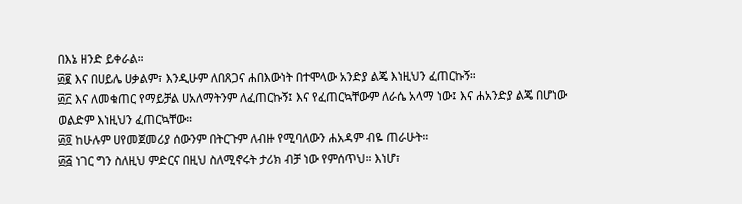በእኔ ዘንድ ይቀራል።
፴፪ እና በሀይሌ ሀቃልም፣ እንዲሁም ለበጸጋና ሐበእውነት በተሞላው አንድያ ልጄ እነዚህን ፈጠርኩኝ።
፴፫ እና ለመቁጠር የማይቻል ሀአለማትንም ለፈጠርኩኝ፤ እና የፈጠርኳቸውም ለራሴ አላማ ነው፤ እና ሐአንድያ ልጄ በሆነው ወልድም እነዚህን ፈጠርኳቸው።
፴፬ ከሁሉም ሀየመጀመሪያ ሰውንም በትርጉም ለብዙ የሚባለውን ሐአዳም ብዬ ጠራሁት።
፴፭ ነገር ግን ስለዚህ ምድርና በዚህ ስለሚኖሩት ታሪክ ብቻ ነው የምሰጥህ። እነሆ፣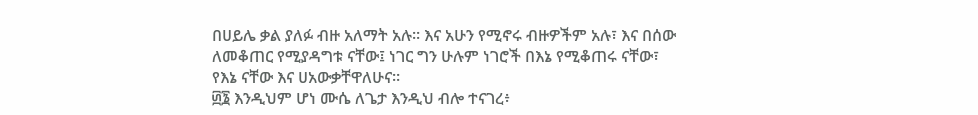በሀይሌ ቃል ያለፉ ብዙ አለማት አሉ። እና አሁን የሚኖሩ ብዙዎችም አሉ፣ እና በሰው ለመቆጠር የሚያዳግቱ ናቸው፤ ነገር ግን ሁሉም ነገሮች በእኔ የሚቆጠሩ ናቸው፣ የእኔ ናቸው እና ሀአውቃቸዋለሁና።
፴፮ እንዲህም ሆነ ሙሴ ለጌታ እንዲህ ብሎ ተናገረ፥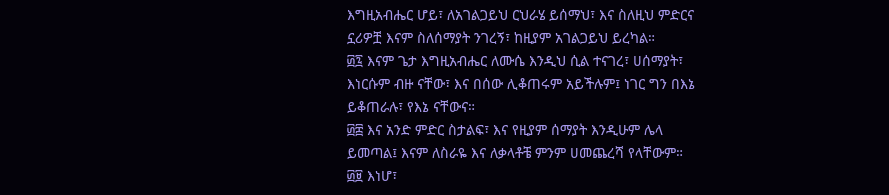እግዚአብሔር ሆይ፣ ለአገልጋይህ ርህራሄ ይሰማህ፣ እና ስለዚህ ምድርና ኗሪዎቿ እናም ስለሰማያት ንገረኝ፣ ከዚያም አገልጋይህ ይረካል።
፴፯ እናም ጌታ እግዚአብሔር ለሙሴ እንዲህ ሲል ተናገረ፣ ሀሰማያት፣ እነርሱም ብዙ ናቸው፣ እና በሰው ሊቆጠሩም አይችሉም፤ ነገር ግን በእኔ ይቆጠራሉ፣ የእኔ ናቸውና።
፴፰ እና አንድ ምድር ስታልፍ፣ እና የዚያም ሰማያት እንዲሁም ሌላ ይመጣል፤ እናም ለስራዬ እና ለቃላቶቼ ምንም ሀመጨረሻ የላቸውም።
፴፱ እነሆ፣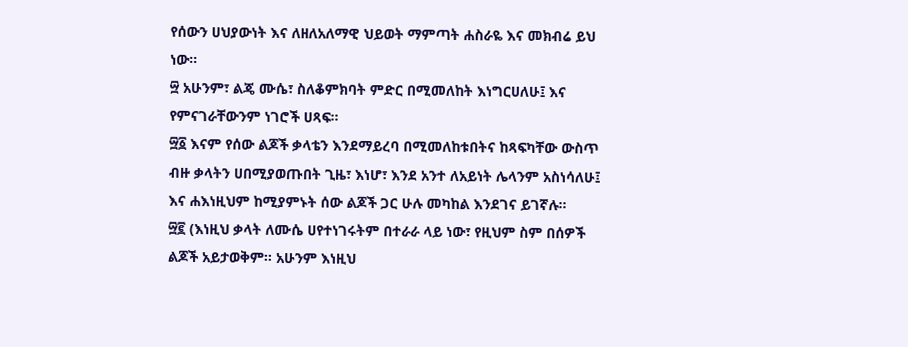የሰውን ሀህያውነት እና ለዘለአለማዊ ህይወት ማምጣት ሐስራዬ እና መክብሬ ይህ ነው።
፵ አሁንም፣ ልጄ ሙሴ፣ ስለቆምክባት ምድር በሚመለከት እነግርሀለሁ፤ እና የምናገራቸውንም ነገሮች ሀጻፍ።
፵፩ እናም የሰው ልጆች ቃላቴን እንደማይረባ በሚመለከቱበትና ከጻፍካቸው ውስጥ ብዙ ቃላትን ሀበሚያወጡበት ጊዜ፣ እነሆ፣ እንደ አንተ ለአይነት ሌላንም አስነሳለሁ፤ እና ሐእነዚህም ከሚያምኑት ሰው ልጆች ጋር ሁሉ መካከል እንደገና ይገኛሉ።
፵፪ (እነዚህ ቃላት ለሙሴ ሀየተነገሩትም በተራራ ላይ ነው፣ የዚህም ስም በሰዎች ልጆች አይታወቅም። አሁንም እነዚህ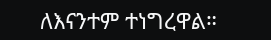ለእናንተም ተነግረዋል።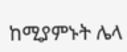ከሚያምኑት ሌላ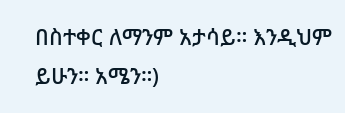በስተቀር ለማንም አታሳይ። እንዲህም ይሁን። አሜን።)